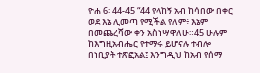ዮሐ 6፡ 44-45 “44 የላከኝ አብ ከሳበው በቀር ወደ እኔ ሊመጣ የሚችል የለም፥ እኔም በመጨረሻው ቀን አስነሣዋለሁ።45 ሁሉም ከእግዚአብሔር የተማሩ ይሆናሉ ተብሎ በነቢያት ተጽፎአል፤ እንግዲህ ከአብ የሰማ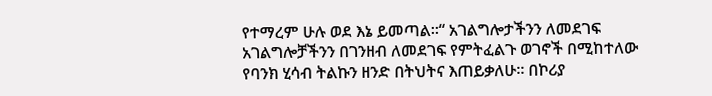የተማረም ሁሉ ወደ እኔ ይመጣል።“ አገልግሎታችንን ለመደገፍ አገልግሎቻችንን በገንዘብ ለመደገፍ የምትፈልጉ ወገኖች በሚከተለው የባንክ ሂሳብ ትልኩን ዘንድ በትህትና እጠይቃለሁ። በኮሪያ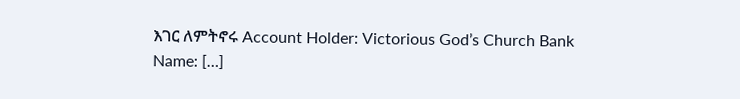እገር ለምትኖሩ Account Holder: Victorious God’s Church Bank Name: […]